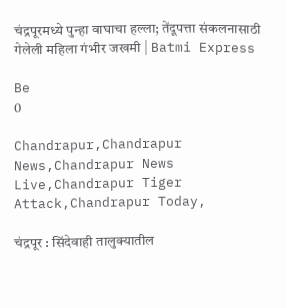चंद्रपूरमध्ये पुन्हा वाघाचा हल्ला; तेंदूपत्ता संकलनासाठी गेलेली महिला गंभीर जखमी | Batmi Express

Be
0

Chandrapur,Chandrapur News,Chandrapur News Live,Chandrapur Tiger Attack,Chandrapur Today,

चंद्रपूर : सिंदेवाही तालुक्यातील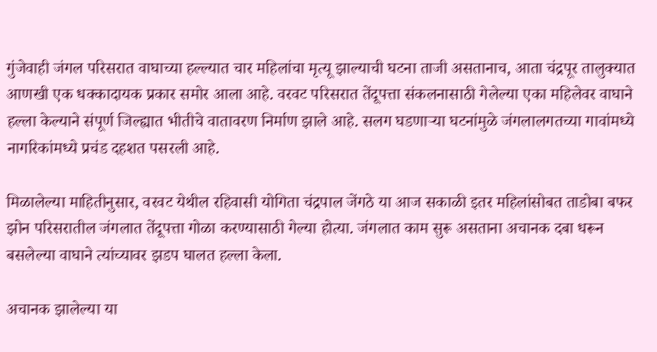गुंजेवाही जंगल परिसरात वाघाच्या हल्ल्यात चार महिलांचा मृत्यू झाल्याची घटना ताजी असतानाच, आता चंद्रपूर तालुक्यात आणखी एक धक्कादायक प्रकार समोर आला आहे. वरवट परिसरात तेंदूपत्ता संकलनासाठी गेलेल्या एका महिलेवर वाघाने हल्ला केल्याने संपूर्ण जिल्ह्यात भीतीचे वातावरण निर्माण झाले आहे. सलग घडणाऱ्या घटनांमुळे जंगलालगतच्या गावांमध्ये नागरिकांमध्ये प्रचंड दहशत पसरली आहे.

मिळालेल्या माहितीनुसार, वरवट येथील रहिवासी योगिता चंद्रपाल जेंगठे या आज सकाळी इतर महिलांसोबत ताडोबा बफर झोन परिसरातील जंगलात तेंदूपत्ता गोळा करण्यासाठी गेल्या होत्या. जंगलात काम सुरू असताना अचानक दबा धरून बसलेल्या वाघाने त्यांच्यावर झडप घालत हल्ला केला.

अचानक झालेल्या या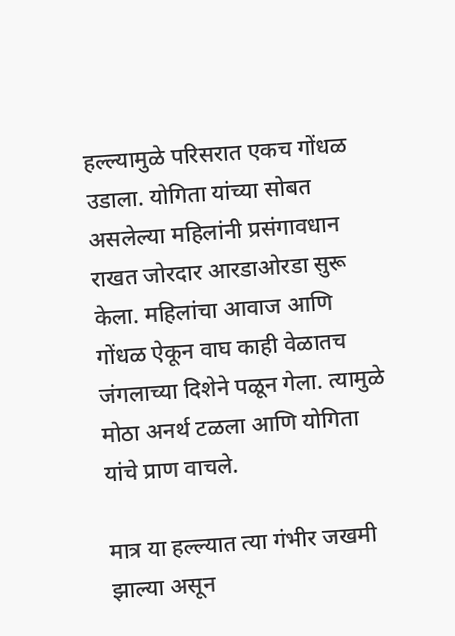हल्ल्यामुळे परिसरात एकच गोंधळ उडाला. योगिता यांच्या सोबत असलेल्या महिलांनी प्रसंगावधान राखत जोरदार आरडाओरडा सुरू केला. महिलांचा आवाज आणि गोंधळ ऐकून वाघ काही वेळातच जंगलाच्या दिशेने पळून गेला. त्यामुळे मोठा अनर्थ टळला आणि योगिता यांचे प्राण वाचले.

मात्र या हल्ल्यात त्या गंभीर जखमी झाल्या असून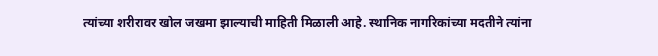त्यांच्या शरीरावर खोल जखमा झाल्याची माहिती मिळाली आहे. स्थानिक नागरिकांच्या मदतीने त्यांना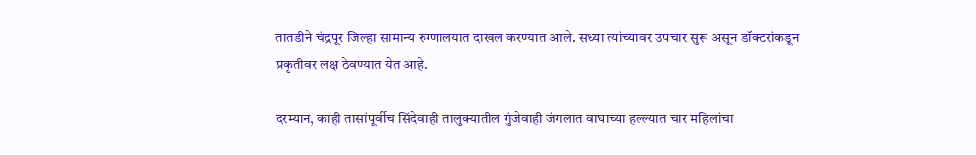तातडीने चंद्रपूर जिल्हा सामान्य रुग्णालयात दाखल करण्यात आले. सध्या त्यांच्यावर उपचार सुरू असून डॉक्टरांकडून प्रकृतीवर लक्ष ठेवण्यात येत आहे.

दरम्यान, काही तासांपूर्वीच सिंदेवाही तालुक्यातील गुंजेवाही जंगलात वाघाच्या हल्ल्यात चार महिलांचा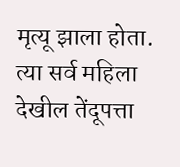मृत्यू झाला होता. त्या सर्व महिला देखील तेंदूपत्ता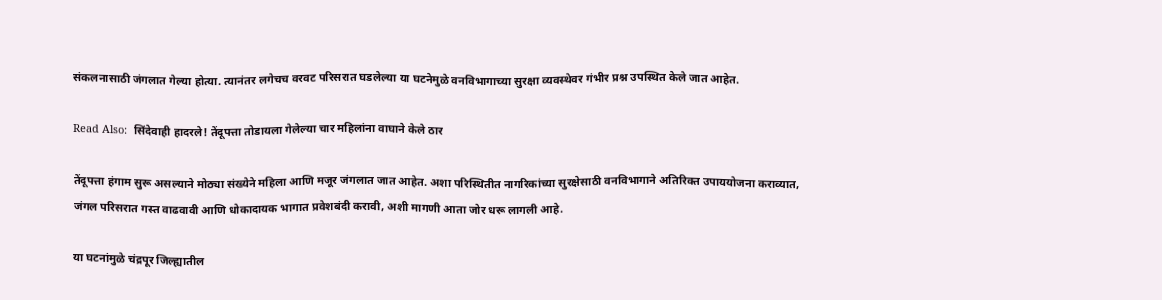संकलनासाठी जंगलात गेल्या होत्या. त्यानंतर लगेचच वरवट परिसरात घडलेल्या या घटनेमुळे वनविभागाच्या सुरक्षा व्यवस्थेवर गंभीर प्रश्न उपस्थित केले जात आहेत.

Read Also:  सिंदेवाही हादरले! तेंदूपत्ता तोडायला गेलेल्या चार महिलांना वाघाने केले ठार

तेंदूपत्ता हंगाम सुरू असल्याने मोठ्या संख्येने महिला आणि मजूर जंगलात जात आहेत. अशा परिस्थितीत नागरिकांच्या सुरक्षेसाठी वनविभागाने अतिरिक्त उपाययोजना कराव्यात, जंगल परिसरात गस्त वाढवावी आणि धोकादायक भागात प्रवेशबंदी करावी, अशी मागणी आता जोर धरू लागली आहे.

या घटनांमुळे चंद्रपूर जिल्ह्यातील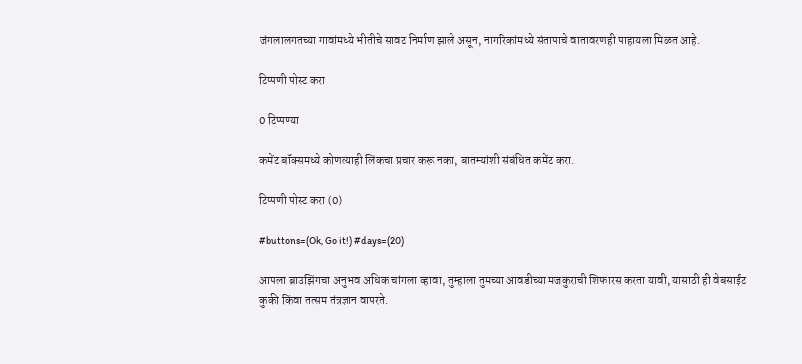जंगलालगतच्या गावांमध्ये भीतीचे सावट निर्माण झाले असून, नागरिकांमध्ये संतापाचे वातावरणही पाहायला मिळत आहे.

टिप्पणी पोस्ट करा

0 टिप्पण्या

कमेंट बॉक्समध्ये कोणत्याही लिंकचा प्रचार करू नका, बातम्यांशी संबंधित कमेंट करा.

टिप्पणी पोस्ट करा (0)

#buttons=(Ok, Go it!) #days=(20)

आपला ब्राउझिंगचा अनुभव अधिक चांगला व्हावा, तुम्हाला तुमच्या आवडीच्या मजकुराची शिफारस करता यावी, यासाठी ही वेबसाईट कुकी किंवा तत्सम तंत्रज्ञान वापरते.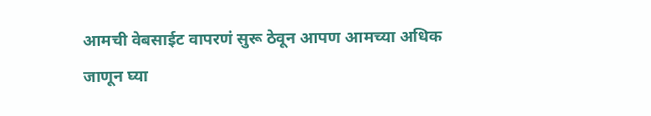आमची वेबसाईट वापरणं सुरू ठेवून आपण आमच्या अधिक जाणून घ्या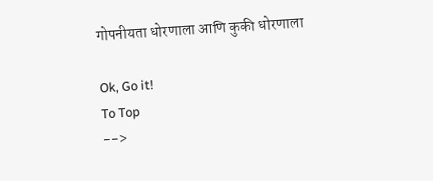गोपनीयता धोरणाला आणि कुकी धोरणाला

Ok, Go it!
To Top
-->